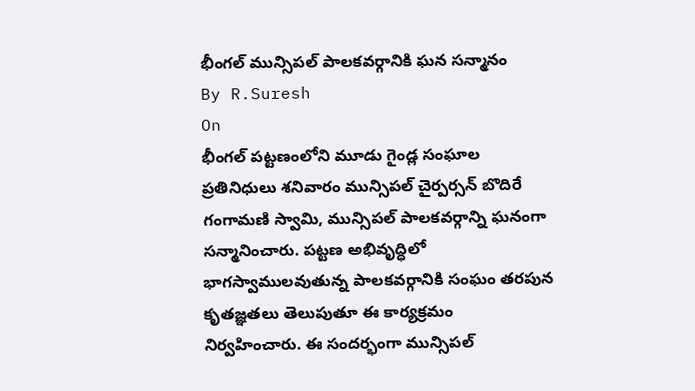భీంగల్ మున్సిపల్ పాలకవర్గానికి ఘన సన్మానం
By R.Suresh
On
భీంగల్ పట్టణంలోని మూడు గైండ్ల సంఘాల ప్రతినిధులు శనివారం మున్సిపల్ చైర్పర్సన్ బొదిరే గంగామణి స్వామి, మున్సిపల్ పాలకవర్గాన్ని ఘనంగా సన్మానించారు. పట్టణ అభివృద్ధిలో భాగస్వాములవుతున్న పాలకవర్గానికి సంఘం తరపున కృతజ్ఞతలు తెలుపుతూ ఈ కార్యక్రమం నిర్వహించారు. ఈ సందర్భంగా మున్సిపల్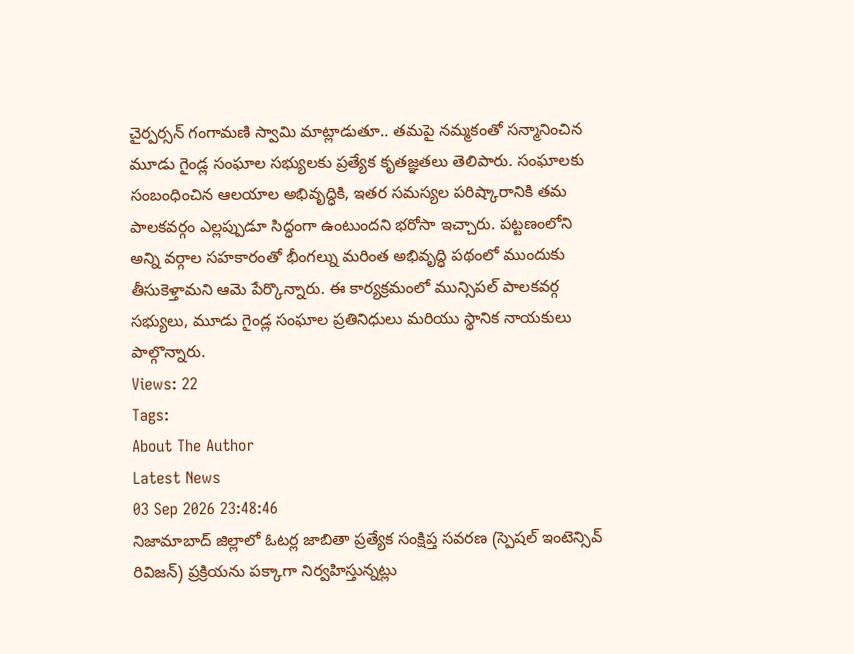చైర్పర్సన్ గంగామణి స్వామి మాట్లాడుతూ.. తమపై నమ్మకంతో సన్మానించిన మూడు గైండ్ల సంఘాల సభ్యులకు ప్రత్యేక కృతజ్ఞతలు తెలిపారు. సంఘాలకు సంబంధించిన ఆలయాల అభివృద్ధికి, ఇతర సమస్యల పరిష్కారానికి తమ పాలకవర్గం ఎల్లప్పుడూ సిద్ధంగా ఉంటుందని భరోసా ఇచ్చారు. పట్టణంలోని అన్ని వర్గాల సహకారంతో భీంగల్ను మరింత అభివృద్ధి పథంలో ముందుకు తీసుకెళ్తామని ఆమె పేర్కొన్నారు. ఈ కార్యక్రమంలో మున్సిపల్ పాలకవర్గ సభ్యులు, మూడు గైండ్ల సంఘాల ప్రతినిధులు మరియు స్థానిక నాయకులు పాల్గొన్నారు.
Views: 22
Tags:
About The Author
Latest News
03 Sep 2026 23:48:46
నిజామాబాద్ జిల్లాలో ఓటర్ల జాబితా ప్రత్యేక సంక్షిప్త సవరణ (స్పెషల్ ఇంటెన్సివ్ రివిజన్) ప్రక్రియను పక్కాగా నిర్వహిస్తున్నట్లు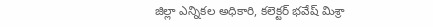జిల్లా ఎన్నికల అధికారి, కలెక్టర్ భవేష్ మిశ్రా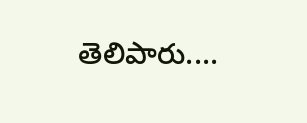తెలిపారు....